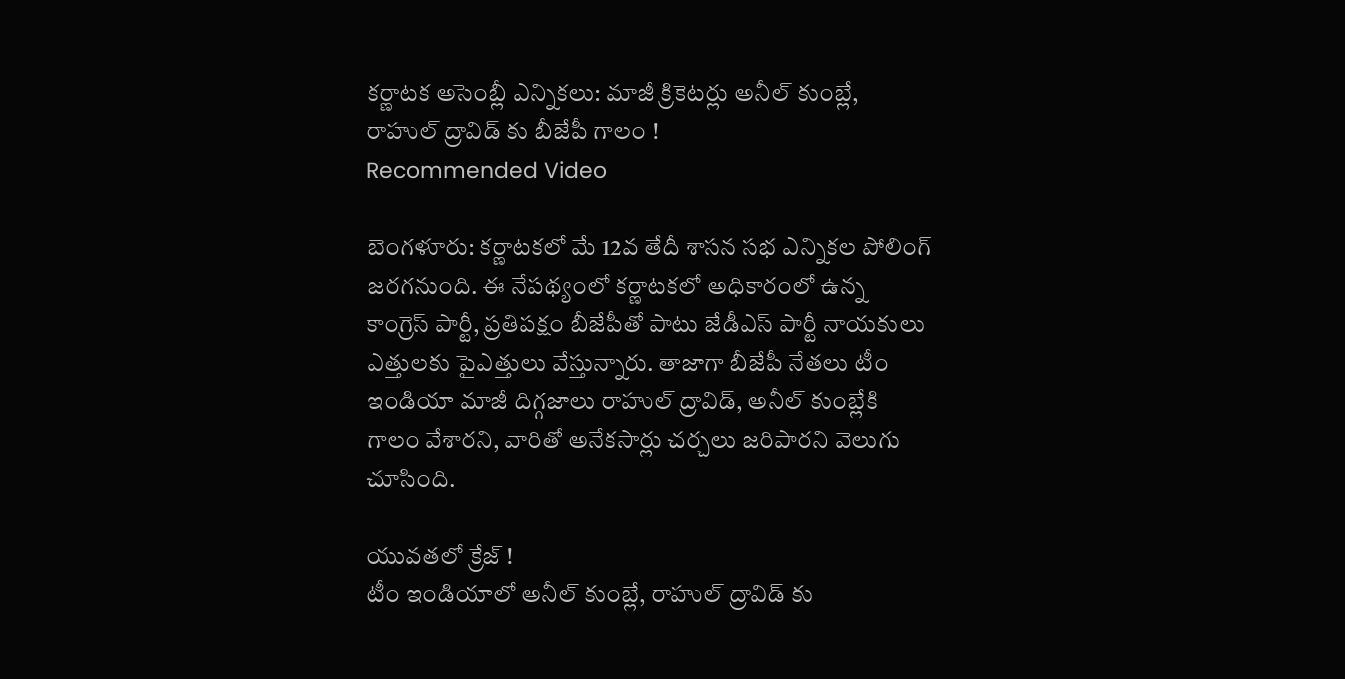కర్ణాటక అసెంబ్లీ ఎన్నికలు: మాజీ క్రికెటర్లు అనీల్ కుంబ్లే, రాహుల్ ద్రావిడ్ కు బీజేపీ గాలం !
Recommended Video

బెంగళూరు: కర్ణాటకలో మే 12వ తేదీ శాసన సభ ఎన్నికల పోలింగ్ జరగనుంది. ఈ నేపథ్యంలో కర్ణాటకలో అధికారంలో ఉన్న కాంగ్రెస్ పార్టీ, ప్రతిపక్షం బీజేపీతో పాటు జేడీఎస్ పార్టీ నాయకులు ఎత్తులకు పైఎత్తులు వేస్తున్నారు. తాజాగా బీజేపీ నేతలు టీం ఇండియా మాజీ దిగ్గజాలు రాహుల్ ద్రావిడ్, అనీల్ కుంబ్లేకి గాలం వేశారని, వారితో అనేకసార్లు చర్చలు జరిపారని వెలుగు చూసింది.

యువతలో క్రేజ్ !
టీం ఇండియాలో అనీల్ కుంబ్లే, రాహుల్ ద్రావిడ్ కు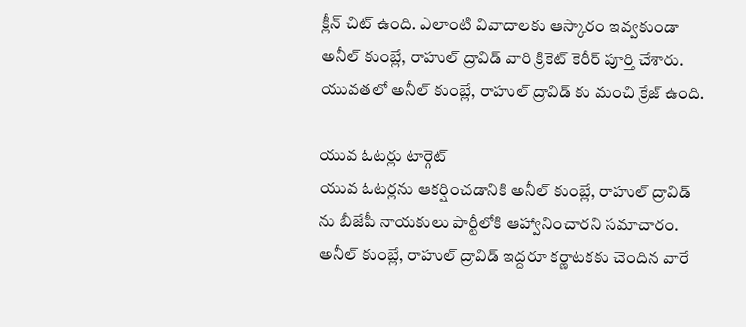క్లీన్ చిట్ ఉంది. ఎలాంటి వివాదాలకు ఆస్కారం ఇవ్వకుండా అనీల్ కుంబ్లే, రాహుల్ ద్రావిడ్ వారి క్రికెట్ కెరీర్ పూర్తి చేశారు. యువతలో అనీల్ కుంబ్లే, రాహుల్ ద్రావిడ్ కు మంచి క్రేజ్ ఉంది.

యువ ఓటర్లు టార్గెట్
యువ ఓటర్లను ఆకర్షించడానికి అనీల్ కుంబ్లే, రాహుల్ ద్రావిడ్ ను బీజేపీ నాయకులు పార్టీలోకి ఆహ్వానించారని సమాచారం. అనీల్ కుంబ్లే, రాహుల్ ద్రావిడ్ ఇద్దరూ కర్ణాటకకు చెందిన వారే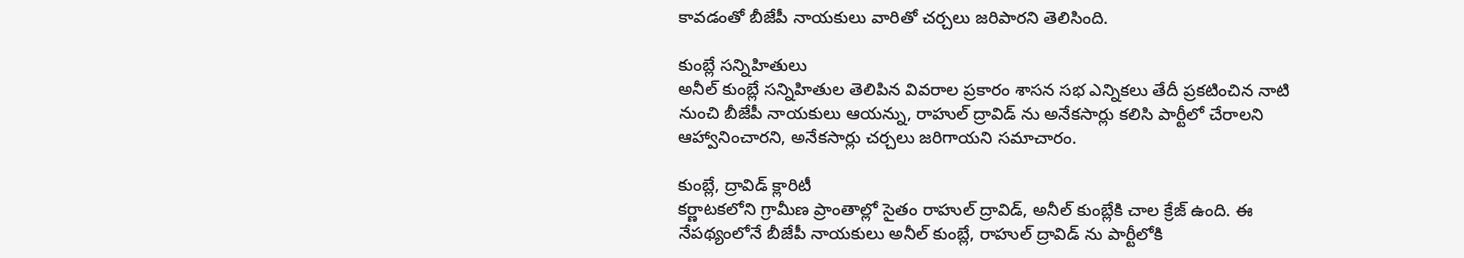కావడంతో బీజేపీ నాయకులు వారితో చర్చలు జరిపారని తెలిసింది.

కుంబ్లే సన్నిహితులు
అనీల్ కుంబ్లే సన్నిహితుల తెలిపిన వివరాల ప్రకారం శాసన సభ ఎన్నికలు తేదీ ప్రకటించిన నాటి నుంచి బీజేపీ నాయకులు ఆయన్ను, రాహుల్ ద్రావిడ్ ను అనేకసార్లు కలిసి పార్టీలో చేరాలని ఆహ్వానించారని, అనేకసార్లు చర్చలు జరిగాయని సమాచారం.

కుంబ్లే, ద్రావిడ్ క్లారిటీ
కర్ణాటకలోని గ్రామీణ ప్రాంతాల్లో సైతం రాహుల్ ద్రావిడ్, అనీల్ కుంబ్లేకి చాల క్రేజ్ ఉంది. ఈ నేపథ్యంలోనే బీజేపీ నాయకులు అనీల్ కుంబ్లే, రాహుల్ ద్రావిడ్ ను పార్టీలోకి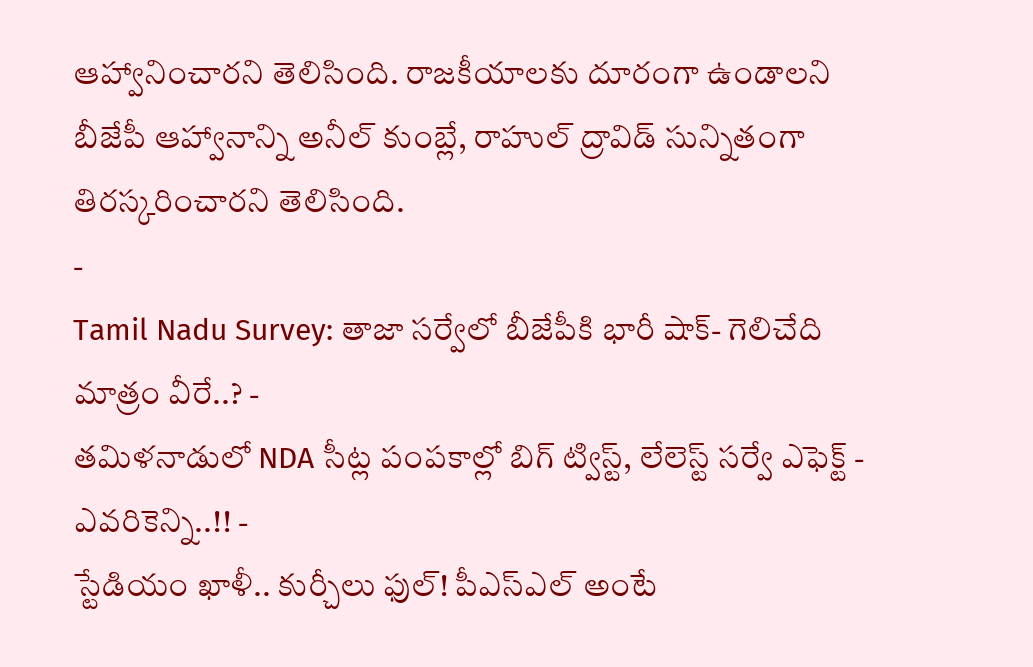ఆహ్వానించారని తెలిసింది. రాజకీయాలకు దూరంగా ఉండాలని బీజేపీ ఆహ్వానాన్ని అనీల్ కుంబ్లే, రాహుల్ ద్రావిడ్ సున్నితంగా తిరస్కరించారని తెలిసింది.
-
Tamil Nadu Survey: తాజా సర్వేలో బీజేపీకి భారీ షాక్- గెలిచేది మాత్రం వీరే..? -
తమిళనాడులో NDA సీట్ల పంపకాల్లో బిగ్ ట్విస్ట్, లేలెస్ట్ సర్వే ఎఫెక్ట్ - ఎవరికెన్ని..!! -
స్టేడియం ఖాళీ.. కుర్చీలు ఫుల్! పీఎస్ఎల్ అంటే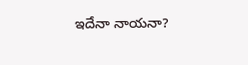ఇదేనా నాయనా?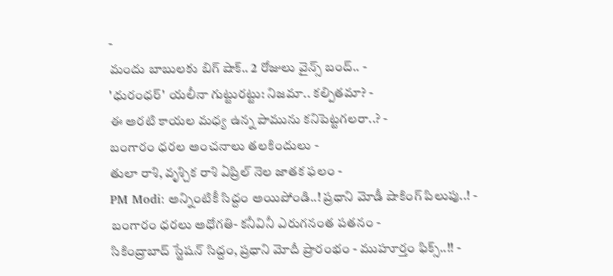-
మందు బాబులకు బిగ్ షాక్.. 2 రోజులు వైన్స్ బంద్.. -
'ధురంధర్' యలీనా గుట్టురట్టు: నిజమా.. కల్పితమా? -
ఈ అరటి కాయల మధ్య ఉన్న పామును కనిపెట్టగలరా..? -
బంగారం ధరల అంచనాలు తలకిందులు -
తులా రాశి, వృశ్చిక రాశి ఏప్రిల్ నెల జాతక ఫలం -
PM Modi: అన్నింటికీ సిద్దం అయిపోండి..! ప్రధాని మోడీ షాకింగ్ పిలుపు..! -
బంగారం ధరలు అధోగతి- కనీవినీ ఎరుగనంత పతనం -
సికింద్రాబాద్ స్టేషన్ సిద్దం, ప్రధాని మోదీ ప్రారంభం - ముహూర్తం ఫిక్స్..!! -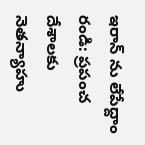ఇరాన్ ను లేపేద్దాం రండి: ప్రపంచ దేశాలకు నెతన్యాహు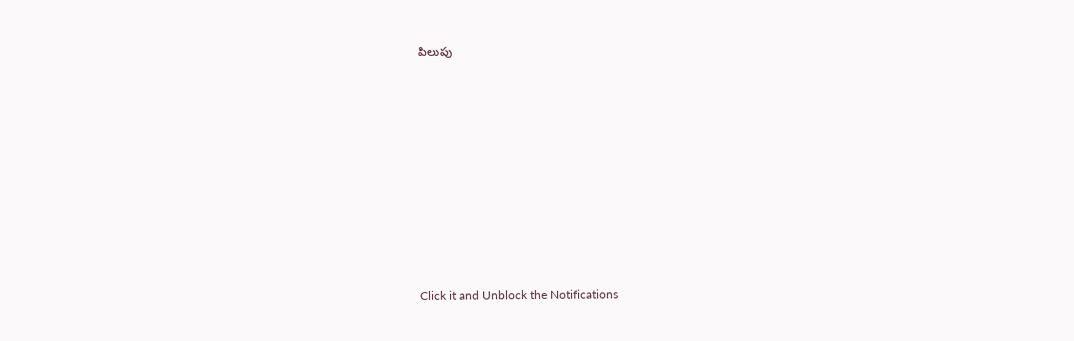పిలుపు












Click it and Unblock the Notifications